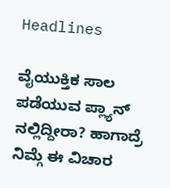Headlines

ವೈಯುಕ್ತಿಕ ಸಾಲ ಪಡೆಯುವ ಪ್ಲ್ಯಾನ್ ನಲ್ಲಿದ್ದೀರಾ? ಹಾಗಾದ್ರೆ ನಿಮ್ಗೆ ಈ ವಿಚಾರ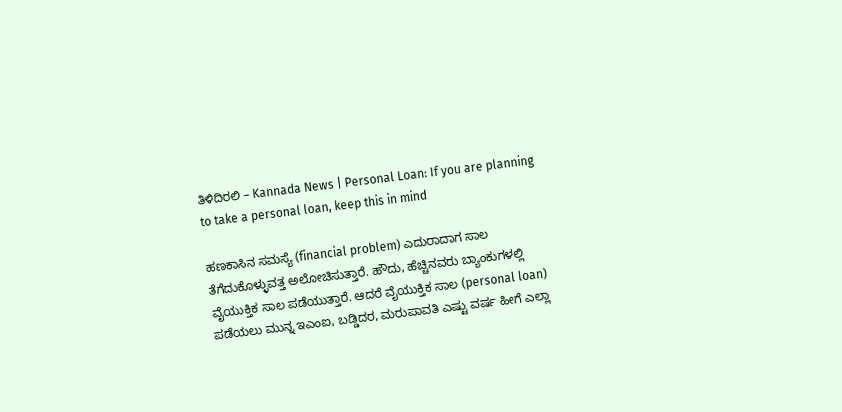ತಿಳಿದಿರಲಿ – Kannada News | Personal Loan: If you are planning to take a personal loan, keep this in mind

ಹಣಕಾಸಿನ ಸಮಸ್ಯೆ (financial problem) ಎದುರಾದಾಗ ಸಾಲ ತೆಗೆದುಕೊಳ್ಳುವತ್ತ ಅಲೋಚಿಸುತ್ತಾರೆ. ಹೌದು, ಹೆಚ್ಚಿನವರು ಬ್ಯಾಂಕುಗಳಲ್ಲಿ ವೈಯುಕ್ತಿಕ ಸಾಲ ಪಡೆಯುತ್ತಾರೆ. ಆದರೆ ವೈಯುಕ್ತಿಕ ಸಾಲ (personal loan) ಪಡೆಯಲು ಮುನ್ನ ಇಎಂಐ, ಬಡ್ಡಿದರ, ಮರುಪಾವತಿ ಎಷ್ಟು ವರ್ಷ ಹೀಗೆ ಎಲ್ಲಾ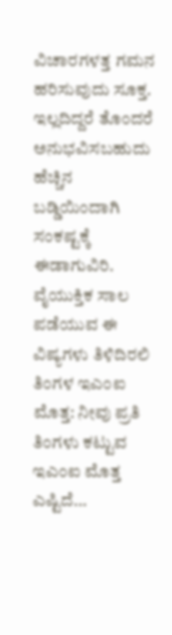ವಿಚಾರಗಳತ್ತ ಗಮನ ಹರಿಸುವುದು ಸೂಕ್ತ. ಇಲ್ಲದಿದ್ದರೆ ತೊಂದರೆ ಅನುಭವಿಸಬಹುದು ಹೆಚ್ಚಿನ ಬಡ್ಡಿಯಿಂದಾಗಿ ಸಂಕಷ್ಟಕ್ಕೆ ಈಡಾಗುವಿರಿ. ವೈಯುಕ್ತಿಕ ಸಾಲ ಪಡೆಯುವ ಈ ವಿಷ್ಯಗಳು ತಿಳಿದಿರಲಿ ತಿಂಗಳ ಇಎಂಐ ಮೊತ್ತ: ನೀವು ಪ್ರತಿ ತಿಂಗಳು ಕಟ್ಟುವ ಇಎಂಐ ಮೊತ್ತ ಎಷ್ಟಿದೆ…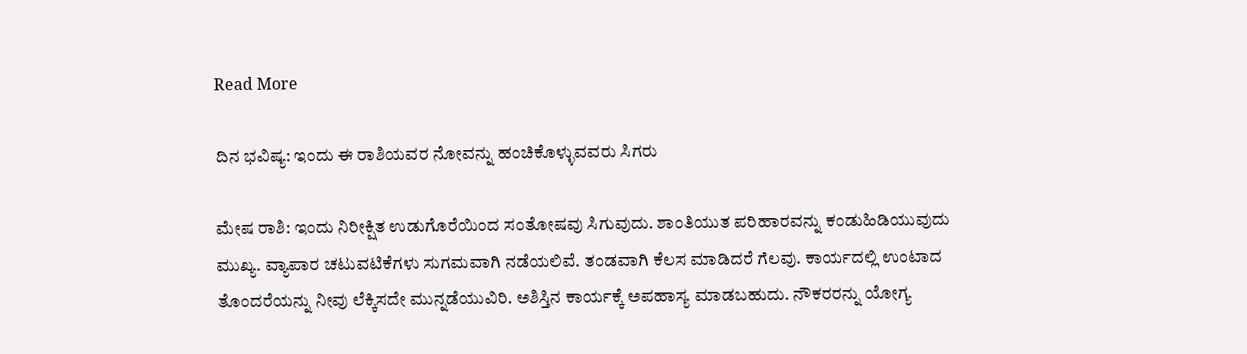Read More

ದಿನ ಭವಿಷ್ಯ: ಇಂದು ಈ ರಾಶಿಯವರ ನೋವನ್ನು ಹಂಚಿಕೊಳ್ಳುವವರು ಸಿಗರು

ಮೇಷ ರಾಶಿ: ಇಂದು ನಿರೀಕ್ಷಿತ ಉಡುಗೊರೆಯಿಂದ ಸಂತೋಷವು ಸಿಗುವುದು. ಶಾಂತಿಯುತ ಪರಿಹಾರವನ್ನು ಕಂಡುಹಿಡಿಯುವುದು ಮುಖ್ಯ. ವ್ಯಾಪಾರ ಚಟುವಟಿಕೆಗಳು ಸುಗಮವಾಗಿ ನಡೆಯಲಿವೆ. ತಂಡವಾಗಿ ಕೆಲಸ ಮಾಡಿದರೆ ಗೆಲವು. ಕಾರ್ಯದಲ್ಲಿ ಉಂಟಾದ ತೊಂದರೆಯನ್ನು ನೀವು ಲೆಕ್ಕಿಸದೇ ಮುನ್ನಡೆಯುವಿರಿ. ಅಶಿಸ್ತಿನ ಕಾರ್ಯಕ್ಕೆ ಅಪಹಾಸ್ಯ ಮಾಡಬಹುದು. ನೌಕರರನ್ನು ಯೋಗ್ಯ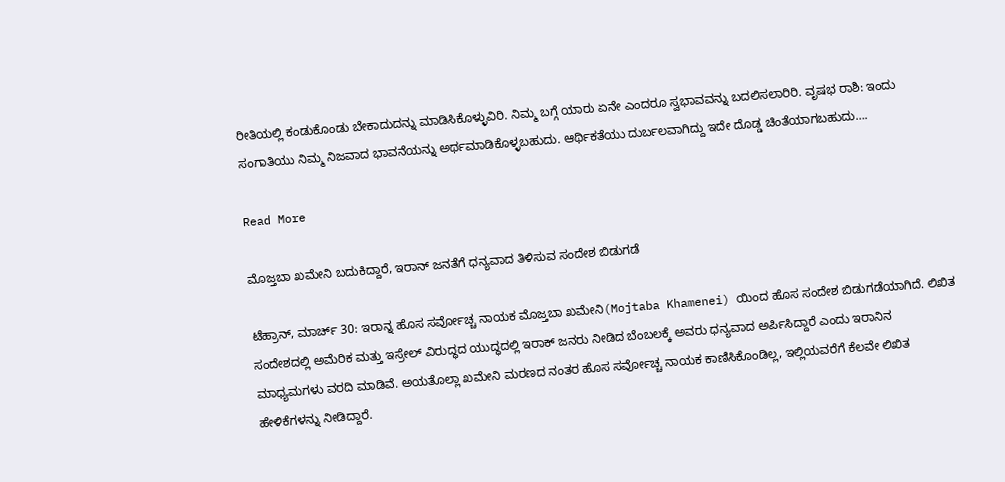ರೀತಿಯಲ್ಲಿ ಕಂಡುಕೊಂಡು ಬೇಕಾದುದನ್ನು ಮಾಡಿಸಿಕೊಳ್ಳುವಿರಿ. ನಿಮ್ಮ ಬಗ್ಗೆ ಯಾರು ಏನೇ ಎಂದರೂ ಸ್ವಭಾವವನ್ನು ಬದಲಿಸಲಾರಿರಿ. ವೃಷಭ ರಾಶಿ: ಇಂದು ಸಂಗಾತಿಯು ನಿಮ್ಮ ನಿಜವಾದ ಭಾವನೆಯನ್ನು ಅರ್ಥಮಾಡಿಕೊಳ್ಳಬಹುದು. ಆರ್ಥಿಕತೆಯು ದುರ್ಬಲವಾಗಿದ್ದು ಇದೇ ದೊಡ್ಡ ಚಿಂತೆಯಾಗಬಹುದು….

Read More

ಮೊಜ್ತಬಾ ಖಮೇನಿ ಬದುಕಿದ್ದಾರೆ, ಇರಾನ್ ಜನತೆಗೆ ಧನ್ಯವಾದ ತಿಳಿಸುವ ಸಂದೇಶ ಬಿಡುಗಡೆ

ಟೆಹ್ರಾನ್, ಮಾರ್ಚ್ 30: ಇರಾನ್ನ ಹೊಸ ಸರ್ವೋಚ್ಚ ನಾಯಕ ಮೊಜ್ತಬಾ ಖಮೇನಿ(Mojtaba Khamenei) ಯಿಂದ ಹೊಸ ಸಂದೇಶ ಬಿಡುಗಡೆಯಾಗಿದೆ. ಲಿಖಿತ ಸಂದೇಶದಲ್ಲಿ ಅಮೆರಿಕ ಮತ್ತು ಇಸ್ರೇಲ್ ವಿರುದ್ಧದ ಯುದ್ಧದಲ್ಲಿ ಇರಾಕ್ ಜನರು ನೀಡಿದ ಬೆಂಬಲಕ್ಕೆ ಅವರು ಧನ್ಯವಾದ ಅರ್ಪಿಸಿದ್ದಾರೆ ಎಂದು ಇರಾನಿನ ಮಾಧ್ಯಮಗಳು ವರದಿ ಮಾಡಿವೆ. ಅಯತೊಲ್ಲಾ ಖಮೇನಿ ಮರಣದ ನಂತರ ಹೊಸ ಸರ್ವೋಚ್ಚ ನಾಯಕ ಕಾಣಿಸಿಕೊಂಡಿಲ್ಲ, ಇಲ್ಲಿಯವರೆಗೆ ಕೆಲವೇ ಲಿಖಿತ ಹೇಳಿಕೆಗಳನ್ನು ನೀಡಿದ್ದಾರೆ.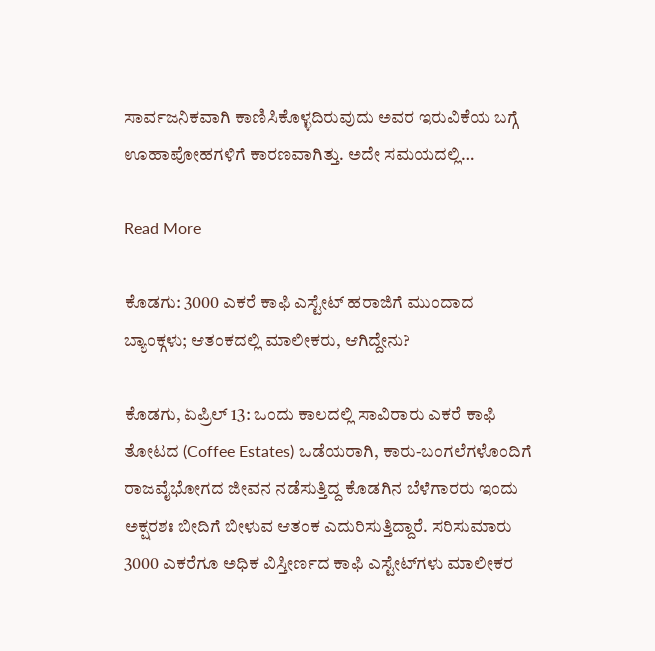ಸಾರ್ವಜನಿಕವಾಗಿ ಕಾಣಿಸಿಕೊಳ್ಳದಿರುವುದು ಅವರ ಇರುವಿಕೆಯ ಬಗ್ಗೆ ಊಹಾಪೋಹಗಳಿಗೆ ಕಾರಣವಾಗಿತ್ತು. ಅದೇ ಸಮಯದಲ್ಲಿ…

Read More

ಕೊಡಗು: 3000 ಎಕರೆ ಕಾಫಿ ಎಸ್ಟೇಟ್ ಹರಾಜಿಗೆ ಮುಂದಾದ ಬ್ಯಾಂಕ್ಗಳು; ಆತಂಕದಲ್ಲಿ ಮಾಲೀಕರು, ಆಗಿದ್ದೇನು?

ಕೊಡಗು, ಏಪ್ರಿಲ್ 13: ಒಂದು ಕಾಲದಲ್ಲಿ ಸಾವಿರಾರು ಎಕರೆ ಕಾಫಿ ತೋಟದ (Coffee Estates) ಒಡೆಯರಾಗಿ, ಕಾರು-ಬಂಗಲೆಗಳೊಂದಿಗೆ ರಾಜವೈಭೋಗದ ಜೀವನ ನಡೆಸುತ್ತಿದ್ದ ಕೊಡಗಿನ ಬೆಳೆಗಾರರು ಇಂದು ಅಕ್ಷರಶಃ ಬೀದಿಗೆ ಬೀಳುವ ಆತಂಕ ಎದುರಿಸುತ್ತಿದ್ದಾರೆ. ಸರಿಸುಮಾರು 3000 ಎಕರೆಗೂ ಅಧಿಕ ವಿಸ್ತೀರ್ಣದ ಕಾಫಿ ಎಸ್ಟೇಟ್‌ಗಳು ಮಾಲೀಕರ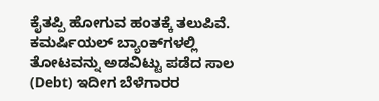ಕೈತಪ್ಪಿ ಹೋಗುವ ಹಂತಕ್ಕೆ ತಲುಪಿವೆ. ಕಮರ್ಷಿಯಲ್ ಬ್ಯಾಂಕ್‌ಗಳಲ್ಲಿ ತೋಟವನ್ನು ಅಡವಿಟ್ಟು ಪಡೆದ ಸಾಲ (Debt) ಇದೀಗ ಬೆಳೆಗಾರರ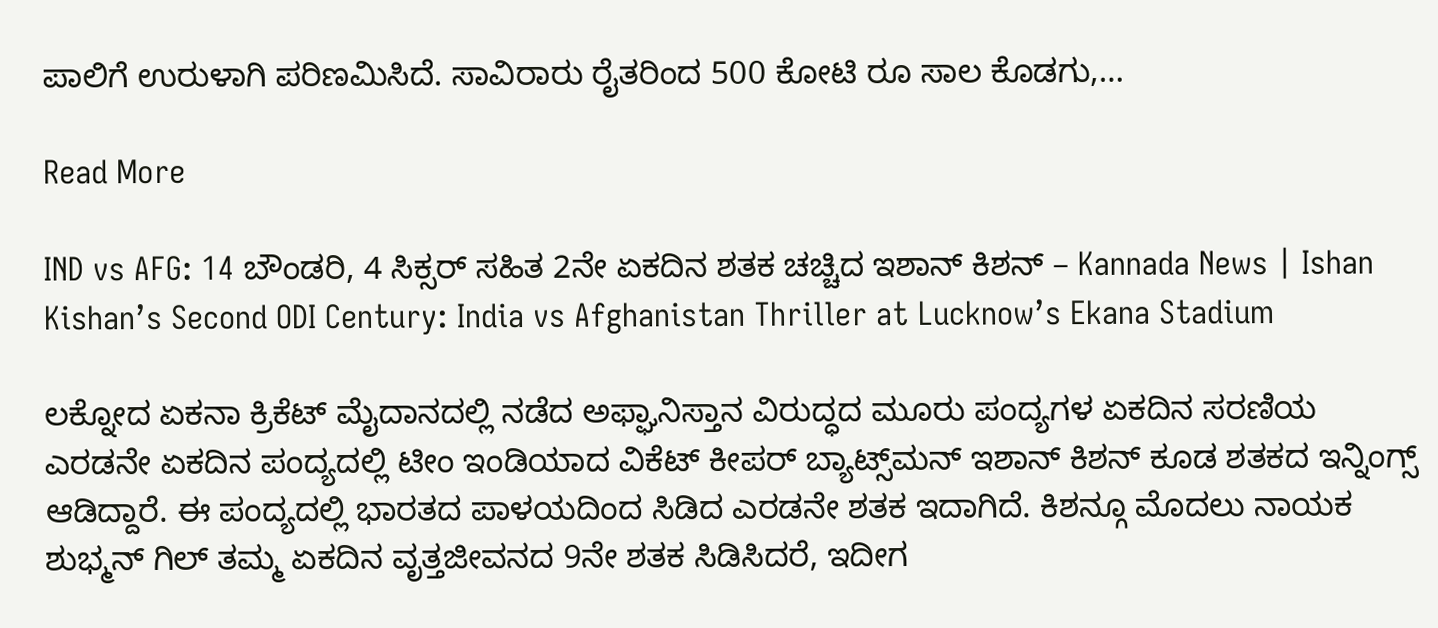ಪಾಲಿಗೆ ಉರುಳಾಗಿ ಪರಿಣಮಿಸಿದೆ. ಸಾವಿರಾರು ರೈತರಿಂದ 500 ಕೋಟಿ ರೂ ಸಾಲ ಕೊಡಗು,…

Read More

IND vs AFG: 14 ಬೌಂಡರಿ, 4 ಸಿಕ್ಸರ್ ಸಹಿತ 2ನೇ ಏಕದಿನ ಶತಕ ಚಚ್ಚಿದ ಇಶಾನ್ ಕಿಶನ್ – Kannada News | Ishan Kishan’s Second ODI Century: India vs Afghanistan Thriller at Lucknow’s Ekana Stadium

ಲಕ್ನೋದ ಏಕನಾ ಕ್ರಿಕೆಟ್ ಮೈದಾನದಲ್ಲಿ ನಡೆದ ಅಫ್ಘಾನಿಸ್ತಾನ ವಿರುದ್ಧದ ಮೂರು ಪಂದ್ಯಗಳ ಏಕದಿನ ಸರಣಿಯ ಎರಡನೇ ಏಕದಿನ ಪಂದ್ಯದಲ್ಲಿ ಟೀಂ ಇಂಡಿಯಾದ ವಿಕೆಟ್ ಕೀಪರ್ ಬ್ಯಾಟ್ಸ್‌ಮನ್ ಇಶಾನ್ ಕಿಶನ್ ಕೂಡ ಶತಕದ ಇನ್ನಿಂಗ್ಸ್ ಆಡಿದ್ದಾರೆ. ಈ ಪಂದ್ಯದಲ್ಲಿ ಭಾರತದ ಪಾಳಯದಿಂದ ಸಿಡಿದ ಎರಡನೇ ಶತಕ ಇದಾಗಿದೆ. ಕಿಶನ್ಗೂ ಮೊದಲು ನಾಯಕ ಶುಭ್ಮನ್ ಗಿಲ್ ತಮ್ಮ ಏಕದಿನ ವೃತ್ತಜೀವನದ 9ನೇ ಶತಕ ಸಿಡಿಸಿದರೆ, ಇದೀಗ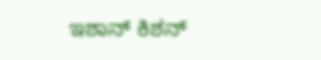ಇಶಾನ್ ಕಿಶನ್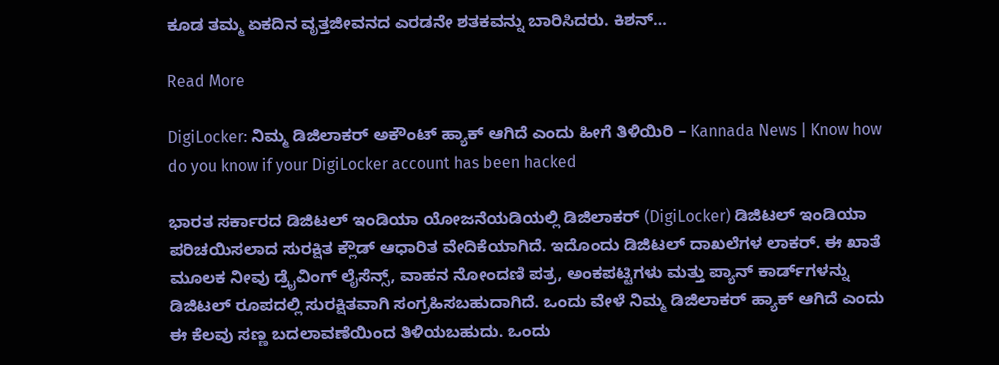ಕೂಡ ತಮ್ಮ ಏಕದಿನ ವೃತ್ತಜೀವನದ ಎರಡನೇ ಶತಕವನ್ನು ಬಾರಿಸಿದರು. ಕಿಶನ್…

Read More

DigiLocker: ನಿಮ್ಮ ಡಿಜಿಲಾಕರ್ ಅಕೌಂಟ್‌ ಹ್ಯಾಕ್ ಆಗಿದೆ ಎಂದು ಹೀಗೆ ತಿಳಿಯಿರಿ – Kannada News | Know how do you know if your DigiLocker account has been hacked

ಭಾರತ ಸರ್ಕಾರದ ಡಿಜಿಟಲ್ ಇಂಡಿಯಾ ಯೋಜನೆಯಡಿಯಲ್ಲಿ ಡಿಜಿಲಾಕರ್ (DigiLocker) ಡಿಜಿಟಲ್ ಇಂಡಿಯಾ ಪರಿಚಯಿಸಲಾದ ಸುರಕ್ಷಿತ ಕ್ಲೌಡ್ ಆಧಾರಿತ ವೇದಿಕೆಯಾಗಿದೆ. ಇದೊಂದು ಡಿಜಿಟಲ್‌ ದಾಖಲೆಗಳ ಲಾಕರ್. ಈ ಖಾತೆ ಮೂಲಕ ನೀವು ಡ್ರೈವಿಂಗ್ ಲೈಸೆನ್ಸ್, ವಾಹನ ನೋಂದಣಿ ಪತ್ರ, ಅಂಕಪಟ್ಟಿಗಳು ಮತ್ತು ಪ್ಯಾನ್ ಕಾರ್ಡ್‌ಗಳನ್ನು ಡಿಜಿಟಲ್ ರೂಪದಲ್ಲಿ ಸುರಕ್ಷಿತವಾಗಿ ಸಂಗ್ರಹಿಸಬಹುದಾಗಿದೆ. ಒಂದು ವೇಳೆ ನಿಮ್ಮ ಡಿಜಿಲಾಕರ್ ಹ್ಯಾಕ್ ಆಗಿದೆ ಎಂದು ಈ ಕೆಲವು ಸಣ್ಣ ಬದಲಾವಣೆಯಿಂದ ತಿಳಿಯಬಹುದು. ಒಂದು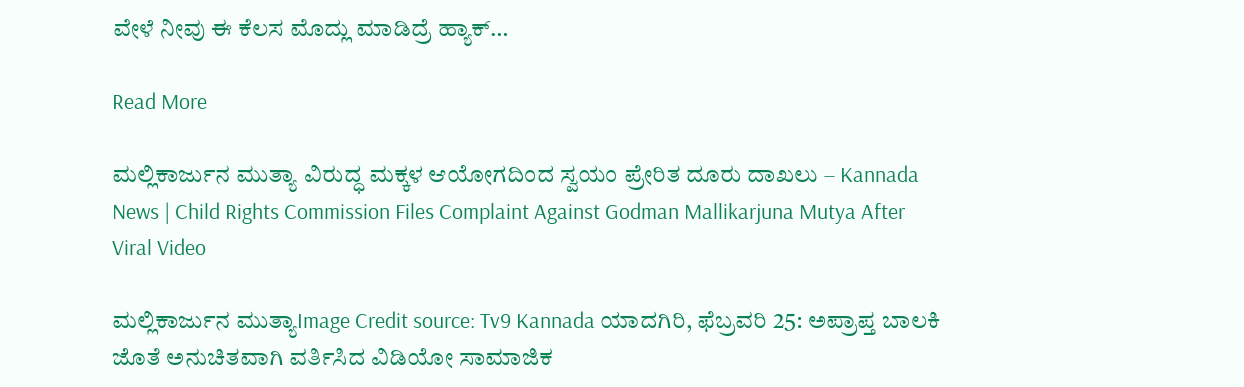ವೇಳೆ ನೀವು ಈ ಕೆಲಸ ಮೊದ್ಲು ಮಾಡಿದ್ರೆ ಹ್ಯಾಕ್…

Read More

ಮಲ್ಲಿಕಾರ್ಜುನ ಮುತ್ಯಾ ವಿರುದ್ಧ ಮಕ್ಕಳ ಆಯೋಗದಿಂದ ಸ್ವಯಂ ಪ್ರೇರಿತ ದೂರು ದಾಖಲು – Kannada News | Child Rights Commission Files Complaint Against Godman Mallikarjuna Mutya After Viral Video

ಮಲ್ಲಿಕಾರ್ಜುನ ಮುತ್ಯಾImage Credit source: Tv9 Kannada ಯಾದಗಿರಿ, ಫೆಬ್ರವರಿ 25: ಅಪ್ರಾಪ್ತ ಬಾಲಕಿ ಜೊತೆ ಅನುಚಿತವಾಗಿ ವರ್ತಿಸಿದ ವಿಡಿಯೋ ಸಾಮಾಜಿಕ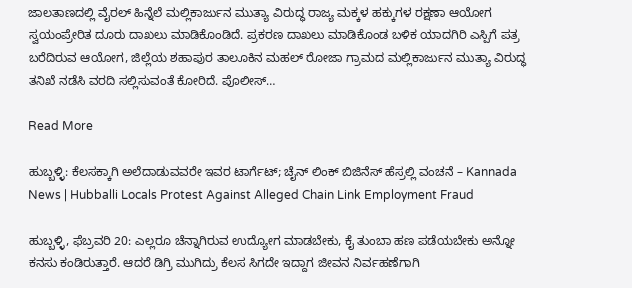ಜಾಲತಾಣದಲ್ಲಿ ವೈರಲ್ ಹಿನ್ನೆಲೆ ಮಲ್ಲಿಕಾರ್ಜುನ ಮುತ್ಯಾ ವಿರುದ್ಧ ರಾಜ್ಯ ಮಕ್ಕಳ ಹಕ್ಕುಗಳ ರಕ್ಷಣಾ ಆಯೋಗ ಸ್ವಯಂಪ್ರೇರಿತ ದೂರು ದಾಖಲು ಮಾಡಿಕೊಂಡಿದೆ. ಪ್ರಕರಣ ದಾಖಲು ಮಾಡಿಕೊಂಡ ಬಳಿಕ ಯಾದಗಿರಿ ಎಸ್ಪಿಗೆ ಪತ್ರ ಬರೆದಿರುವ ಆಯೋಗ, ಜಿಲ್ಲೆಯ ಶಹಾಪುರ ತಾಲೂಕಿನ ಮಹಲ್ ರೋಜಾ ಗ್ರಾಮದ ಮಲ್ಲಿಕಾರ್ಜುನ ಮುತ್ಯಾ ವಿರುದ್ಧ ತನಿಖೆ ನಡೆಸಿ ವರದಿ ಸಲ್ಲಿಸುವಂತೆ ಕೋರಿದೆ. ಪೊಲೀಸ್…

Read More

ಹುಬ್ಬಳ್ಳಿ: ಕೆಲಸಕ್ಕಾಗಿ ಅಲೆದಾಡುವವರೇ ಇವರ ಟಾರ್ಗೆಟ್; ಚೈನ್ ಲಿಂಕ್ ಬಿಜಿನೆಸ್ ಹೆಸ್ರಲ್ಲಿ ವಂಚನೆ – Kannada News | Hubballi Locals Protest Against Alleged Chain Link Employment Fraud

ಹುಬ್ಬಳ್ಳಿ, ಫೆಬ್ರವರಿ 20: ಎಲ್ಲರೂ ಚೆನ್ನಾಗಿರುವ ಉದ್ಯೋಗ ಮಾಡಬೇಕು, ಕೈ ತುಂಬಾ ಹಣ ಪಡೆಯಬೇಕು ಅನ್ನೋ ಕನಸು ಕಂಡಿರುತ್ತಾರೆ. ಆದರೆ ಡಿಗ್ರಿ ಮುಗಿದ್ರು ಕೆಲಸ ಸಿಗದೇ ಇದ್ದಾಗ ಜೀವನ ನಿರ್ವಹಣೆಗಾಗಿ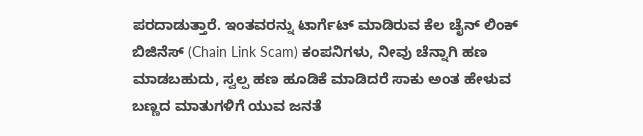ಪರದಾಡುತ್ತಾರೆ. ಇಂತವರನ್ನು ಟಾರ್ಗೆಟ್ ಮಾಡಿರುವ ಕೆಲ ಚೈನ್ ಲಿಂಕ್ ಬಿಜಿನೆಸ್ (Chain Link Scam) ಕಂಪನಿಗಳು, ನೀವು ಚೆನ್ನಾಗಿ ಹಣ ಮಾಡಬಹುದು, ಸ್ವಲ್ಪ ಹಣ ಹೂಡಿಕೆ ಮಾಡಿದರೆ ಸಾಕು ಅಂತ ಹೇಳುವ ಬಣ್ಣದ ಮಾತುಗಳಿಗೆ ಯುವ ಜನತೆ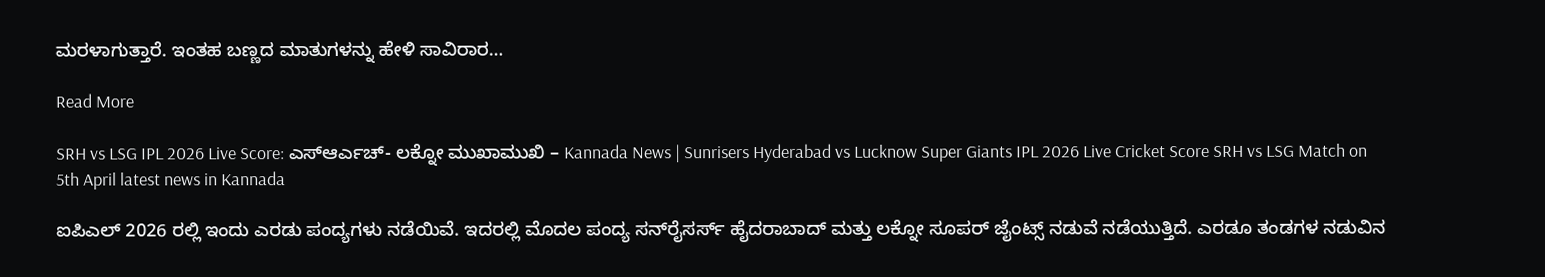ಮರಳಾಗುತ್ತಾರೆ. ಇಂತಹ ಬಣ್ಣದ ಮಾತುಗಳನ್ನು ಹೇಳಿ ಸಾವಿರಾರ…

Read More

SRH vs LSG IPL 2026 Live Score: ಎಸ್ಆರ್ಎಚ್- ಲಕ್ನೋ ಮುಖಾಮುಖಿ – Kannada News | Sunrisers Hyderabad vs Lucknow Super Giants IPL 2026 Live Cricket Score SRH vs LSG Match on 5th April latest news in Kannada

ಐಪಿಎಲ್ 2026 ರಲ್ಲಿ ಇಂದು ಎರಡು ಪಂದ್ಯಗಳು ನಡೆಯಿವೆ. ಇದರಲ್ಲಿ ಮೊದಲ ಪಂದ್ಯ ಸನ್‌ರೈಸರ್ಸ್ ಹೈದರಾಬಾದ್ ಮತ್ತು ಲಕ್ನೋ ಸೂಪರ್ ಜೈಂಟ್ಸ್ ನಡುವೆ ನಡೆಯುತ್ತಿದೆ. ಎರಡೂ ತಂಡಗಳ ನಡುವಿನ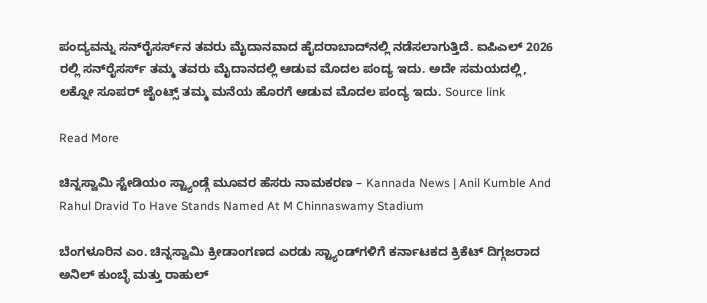ಪಂದ್ಯವನ್ನು ಸನ್‌ರೈಸರ್ಸ್‌ನ ತವರು ಮೈದಾನವಾದ ಹೈದರಾಬಾದ್‌ನಲ್ಲಿ ನಡೆಸಲಾಗುತ್ತಿದೆ. ಐಪಿಎಲ್ 2026 ರಲ್ಲಿ ಸನ್‌ರೈಸರ್ಸ್ ತಮ್ಮ ತವರು ಮೈದಾನದಲ್ಲಿ ಆಡುವ ಮೊದಲ ಪಂದ್ಯ ಇದು. ಅದೇ ಸಮಯದಲ್ಲಿ, ಲಕ್ನೋ ಸೂಪರ್ ಜೈಂಟ್ಸ್ ತಮ್ಮ ಮನೆಯ ಹೊರಗೆ ಆಡುವ ಮೊದಲ ಪಂದ್ಯ ಇದು. Source link

Read More

ಚಿನ್ನಸ್ವಾಮಿ ಸ್ಟೇಡಿಯಂ ಸ್ಟ್ಯಾಂಡ್ಗೆ ಮೂವರ ಹೆಸರು ನಾಮಕರಣ – Kannada News | Anil Kumble And Rahul Dravid To Have Stands Named At M Chinnaswamy Stadium

ಬೆಂಗಳೂರಿನ ಎಂ. ಚಿನ್ನಸ್ವಾಮಿ ಕ್ರೀಡಾಂಗಣದ ಎರಡು ಸ್ಟ್ಯಾಂಡ್‌ಗಳಿಗೆ ಕರ್ನಾಟಕದ ಕ್ರಿಕೆಟ್ ದಿಗ್ಗಜರಾದ ಅನಿಲ್ ಕುಂಬ್ಳೆ ಮತ್ತು ರಾಹುಲ್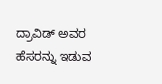ದ್ರಾವಿಡ್ ಅವರ ಹೆಸರನ್ನು ಇಡುವ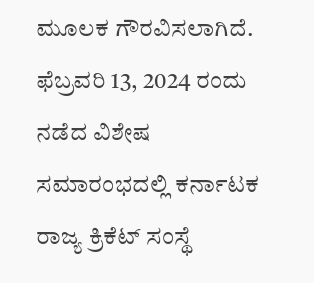ಮೂಲಕ ಗೌರವಿಸಲಾಗಿದೆ. ಫೆಬ್ರವರಿ 13, 2024 ರಂದು ನಡೆದ ವಿಶೇಷ ಸಮಾರಂಭದಲ್ಲಿ ಕರ್ನಾಟಕ ರಾಜ್ಯ ಕ್ರಿಕೆಟ್ ಸಂಸ್ಥೆ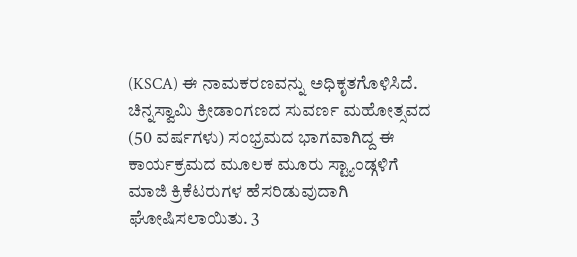(KSCA) ಈ ನಾಮಕರಣವನ್ನು ಅಧಿಕೃತಗೊಳಿಸಿದೆ. ಚಿನ್ನಸ್ವಾಮಿ ಕ್ರೀಡಾಂಗಣದ ಸುವರ್ಣ ಮಹೋತ್ಸವದ (50 ವರ್ಷಗಳು) ಸಂಭ್ರಮದ ಭಾಗವಾಗಿದ್ದ ಈ ಕಾರ್ಯಕ್ರಮದ ಮೂಲಕ ಮೂರು ಸ್ಟ್ಯಾಂಡ್ಗಳಿಗೆ ಮಾಜಿ ಕ್ರಿಕೆಟರುಗಳ ಹೆಸರಿಡುವುದಾಗಿ ಘೋಷಿಸಲಾಯಿತು. 3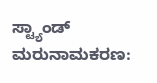ಸ್ಟ್ಯಾಂಡ್ ಮರುನಾಮಕರಣ: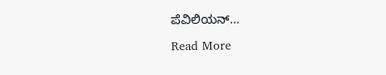ಪೆವಿಲಿಯನ್…

Read More